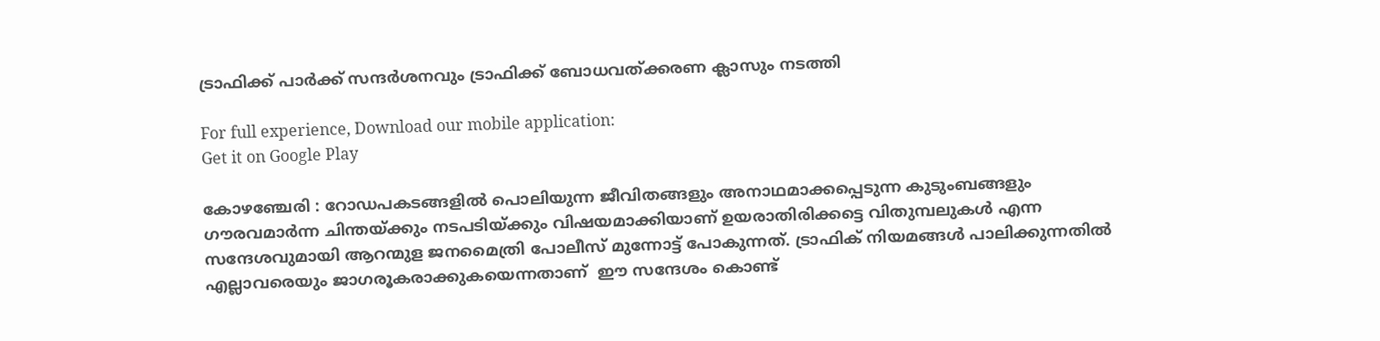ട്രാഫിക്ക് പാർക്ക് സന്ദർശനവും ട്രാഫിക്ക് ബോധവത്ക്കരണ ക്ലാസും നടത്തി

For full experience, Download our mobile application:
Get it on Google Play

കോഴഞ്ചേരി : റോഡപകടങ്ങളിൽ പൊലിയുന്ന ജീവിതങ്ങളും അനാഥമാക്കപ്പെടുന്ന കുടുംബങ്ങളും ഗൗരവമാർന്ന ചിന്തയ‌്ക്കും നടപടിയ്ക്കും വിഷയമാക്കിയാണ് ഉയരാതിരിക്കട്ടെ വിതുമ്പലുകൾ എന്ന സന്ദേശവുമായി ആറന്മുള ജനമൈത്രി പോലീസ് മുന്നോട്ട് പോകുന്നത്. ട്രാഫിക്‌ നിയമങ്ങൾ പാലിക്കുന്നതിൽ എല്ലാവരെയും ജാഗരൂകരാക്കുകയെന്നതാണ്‌  ഈ സന്ദേശം കൊണ്ട്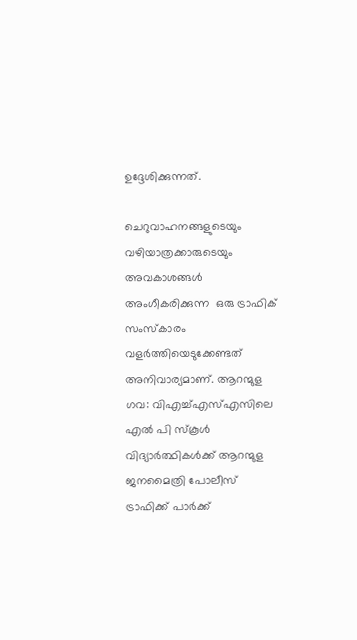ഉദ്ദേശിക്കുന്നത്.

ചെറുവാഹനങ്ങളുടെയും വഴിയാത്രക്കാരുടെയും അവകാശങ്ങൾ അംഗീകരിക്കുന്ന  ഒരു ട്രാഫിക്‌ സംസ്‌കാരം വളർത്തിയെടുക്കേണ്ടത് അനിവാര്യമാണ്‌. ആറന്മുള ഗവ: വിഎച്ച്എസ്എസിലെ എൽ പി സ്കൂൾ വിദ്യാർത്ഥികൾക്ക് ആറന്മുള ജനമൈത്രി പോലീസ് ട്രാഫിക്ക് പാർക്ക്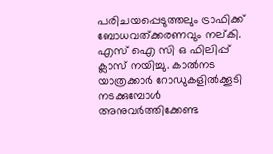പരിചയപ്പെടുത്തലും ട്രാഫിക്ക് ബോധവത്ക്കരണവും നല്കി. എസ് ഐ സി ഒ ഫിലിപ്പ് ക്ലാസ് നയിച്ചു. കാൽനട യാത്രക്കാർ റോഡുകളിൽക്കൂടി നടക്കുമ്പോൾ അനുവർത്തിക്കേണ്ട‌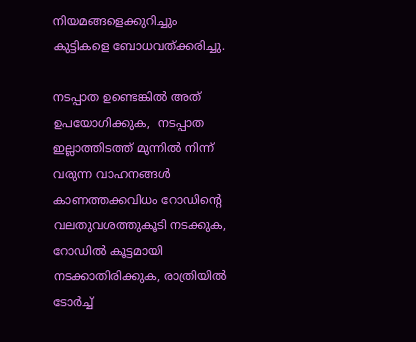നിയമങ്ങളെക്കുറിച്ചും കുട്ടികളെ ബോധവത്ക്കരിച്ചു.

നടപ്പാത ഉണ്ടെങ്കിൽ അത് ഉപയോഗിക്കുക,  നടപ്പാത ഇല്ലാത്തിടത്ത് മുന്നിൽ നിന്ന് വരുന്ന വാഹനങ്ങൾ കാണത്തക്കവിധം റോഡിന്റെ വലതുവശത്തുകൂടി നടക്കുക, റോഡിൽ കൂട്ടമായി നടക്കാതിരിക്കുക, രാത്രിയിൽ ടോർച്ച്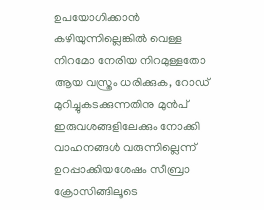ഉപയോഗിക്കാൻ കഴിയുന്നില്ലെങ്കിൽ വെള്ള നിറമോ നേരിയ നിറമുള്ളതോ ആയ വസ്ത്രം ധരിക്കുക, റോഡ് മുറിച്ചുകടക്കുന്നതിനു മുൻപ് ഇരുവശങ്ങളിലേക്കും നോക്കി വാഹനങ്ങൾ വരുന്നില്ലെന്ന് ഉറപ്പാക്കിയശേഷം സീബ്രാ ക്രോസിങ്ങിലൂടെ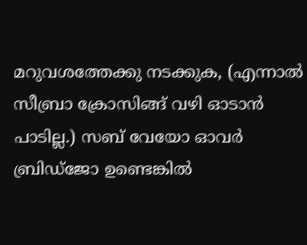മറുവശത്തേക്കു നടക്കുക, (എന്നാൽ സീബ്രാ ക്രോസിങ്ങ് വഴി ഓടാൻ പാടില്ല.) സബ് വേയോ ഓവർ ബ്രിഡ്ജോ ഉണ്ടെങ്കിൽ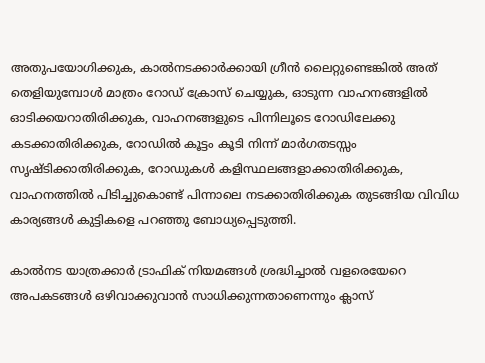അതുപയോഗിക്കുക, കാൽനടക്കാർക്കായി ഗ്രീൻ ലൈറ്റുണ്ടെങ്കിൽ അത് തെളിയുമ്പോൾ മാത്രം റോഡ് ക്രോസ് ചെയ്യുക, ഓടുന്ന വാഹനങ്ങളിൽ ഓടിക്കയറാതിരിക്കുക, വാഹനങ്ങളുടെ പിന്നിലൂടെ റോഡിലേക്കു കടക്കാതിരിക്കുക, റോഡിൽ കൂട്ടം കൂടി നിന്ന് മാർഗതടസ്സം സൃഷ്ടിക്കാതിരിക്കുക, റോഡുകൾ കളിസ്ഥലങ്ങളാക്കാതിരിക്കുക, വാഹനത്തിൽ പിടിച്ചുകൊണ്ട് പിന്നാലെ നടക്കാതിരിക്കുക തുടങ്ങിയ വിവിധ കാര്യങ്ങള്‍ കുട്ടികളെ പറഞ്ഞു ബോധ്യപ്പെടുത്തി.

കാൽനട യാത്രക്കാർ ട്രാഫിക് നിയമങ്ങൾ ശ്രദ്ധിച്ചാൽ വളരെയേറെ അപകടങ്ങൾ ഒഴിവാക്കുവാൻ സാധിക്കുന്നതാണെന്നും ക്ലാസ്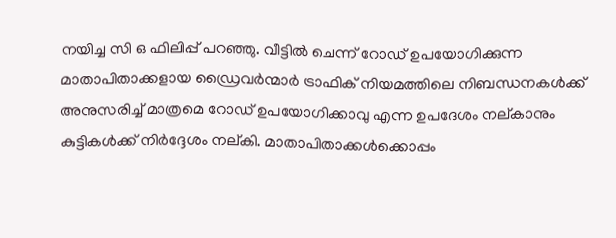നയിച്ച സി ഒ ഫിലിപ്പ്‌ പറഞ്ഞു. വീട്ടിൽ ചെന്ന് റോഡ് ഉപയോഗിക്കുന്ന മാതാപിതാക്കളായ ഡ്രൈവർന്മാർ ട്രാഫിക് നിയമത്തിലെ നിബന്ധനകൾക്ക് അനുസരിച്ച് മാത്രമെ റോഡ് ഉപയോഗിക്കാവു എന്ന ഉപദേശം നല്കാനും കുട്ടികൾക്ക് നിർദ്ദേശം നല്കി. മാതാപിതാക്കൾക്കൊപ്പം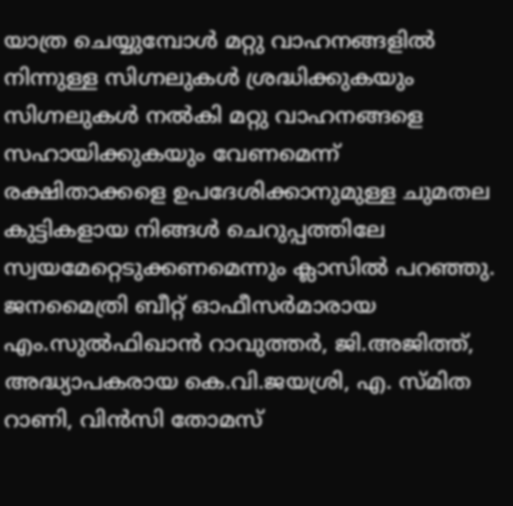യാത്ര ചെയ്യുമ്പോൾ മറ്റു വാഹനങ്ങളിൽ നിന്നുള്ള സിഗ്നലുകൾ ശ്രദ്ധിക്കുകയും സിഗ്നലുകൾ നൽകി മറ്റു വാഹനങ്ങളെ സഹായിക്കുകയും വേണമെന്ന് രക്ഷിതാക്കളെ ഉപദേശിക്കാനുമുള്ള ചുമതല കുട്ടികളായ നിങ്ങൾ ചെറുപ്പത്തിലേ സ്വയമേറ്റെടുക്കണമെന്നും ക്ലാസിൽ പറഞ്ഞു. ജനമൈത്രി ബീറ്റ് ഓഫീസർമാരായ എം.സുൽഫിഖാൻ റാവുത്തർ, ജി.അജിത്ത്, അദ്ധ്യാപകരായ കെ.വി.ജയശ്രി, എ. സ്മിത റാണി, വിൻസി തോമസ്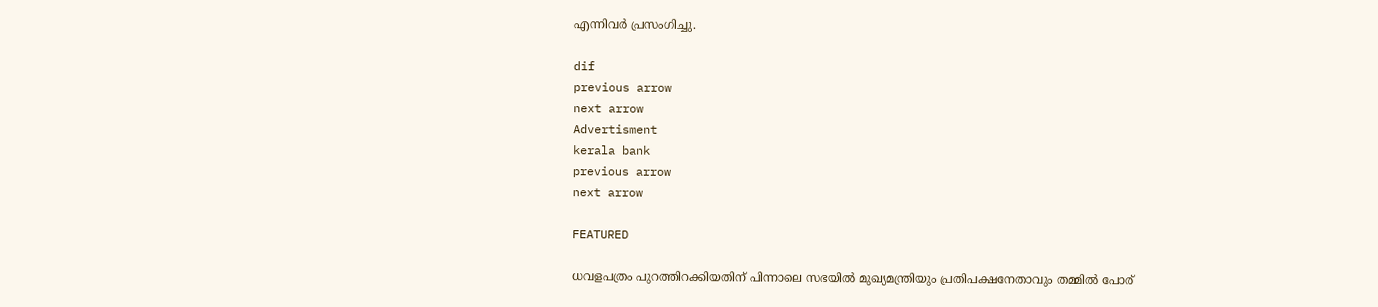എന്നിവർ പ്രസംഗിച്ചു.

dif
previous arrow
next arrow
Advertisment
kerala bank
previous arrow
next arrow

FEATURED

ധവളപത്രം പുറത്തിറക്കിയതിന് പിന്നാലെ സഭയിൽ മുഖ്യമന്ത്രിയും പ്രതിപക്ഷനേതാവും തമ്മിൽ പോര്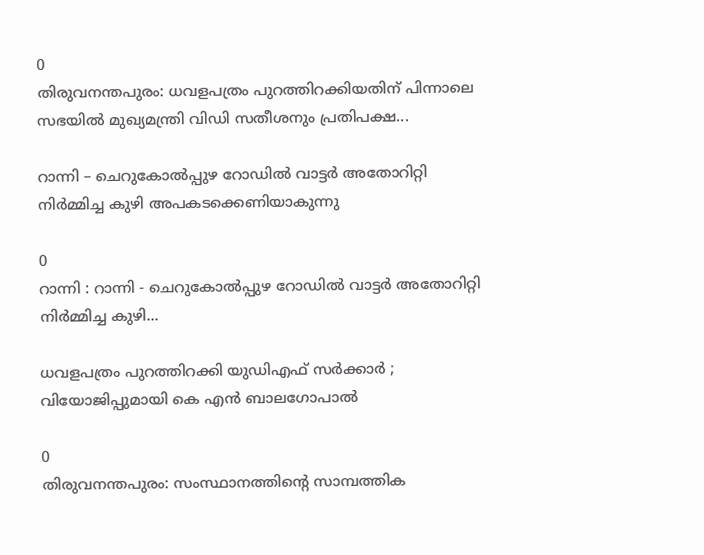0
തിരുവനന്തപുരം: ധവളപത്രം പുറത്തിറക്കിയതിന് പിന്നാലെ സഭയിൽ മുഖ്യമന്ത്രി വിഡി സതീശനും പ്രതിപക്ഷ...

റാന്നി – ചെറുകോല്‍പ്പുഴ റോഡില്‍ വാട്ടര്‍ അതോറിറ്റി നിര്‍മ്മിച്ച കുഴി അപകടക്കെണിയാകുന്നു

0
റാന്നി : റാന്നി - ചെറുകോല്‍പ്പുഴ റോഡില്‍ വാട്ടര്‍ അതോറിറ്റി നിര്‍മ്മിച്ച കുഴി...

ധവളപത്രം പുറത്തിറക്കി യുഡിഎഫ് സർക്കാർ ; വിയോജിപ്പുമായി കെ എൻ ബാലഗോപാൽ

0
തിരുവനന്തപുരം: സംസ്ഥാനത്തിന്‍റെ സാമ്പത്തിക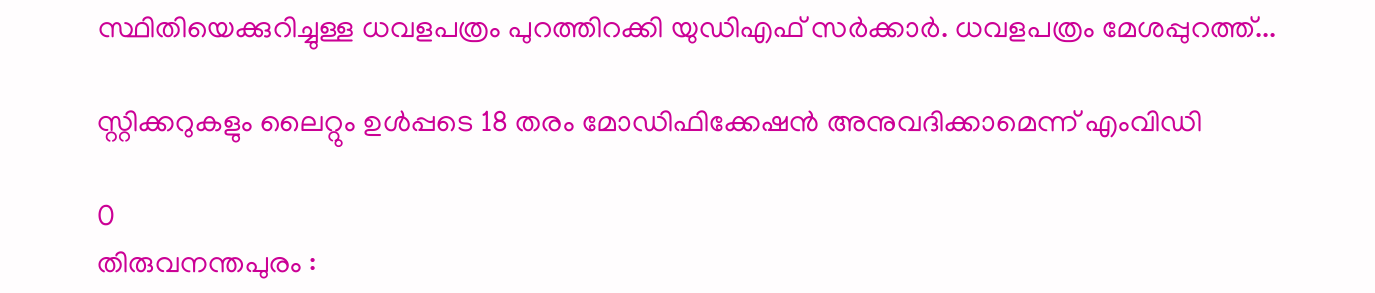സ്ഥിതിയെക്കുറിച്ചുള്ള ധവളപത്രം പുറത്തിറക്കി യുഡിഎഫ് സർക്കാർ. ധവളപത്രം മേശപ്പുറത്ത്...

സ്റ്റിക്കറുകളും ലൈറ്റും ഉള്‍പ്പടെ 18 തരം മോഡിഫിക്കേഷന്‍ അനുവദിക്കാമെന്ന് എംവിഡി

0
തിരുവനന്തപുരം :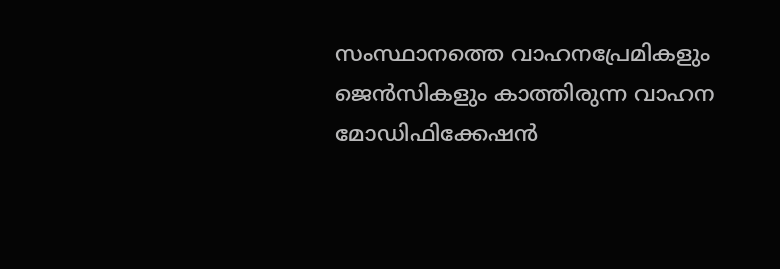സംസ്ഥാനത്തെ വാഹനപ്രേമികളും ജെന്‍സികളും കാത്തിരുന്ന വാഹന മോഡിഫിക്കേഷന്‍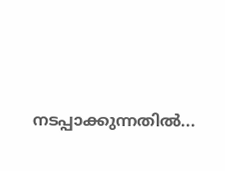നടപ്പാക്കുന്നതില്‍...